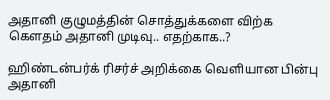அதானி குழுமத்தின் சொத்துக்களை விற்க கௌதம் அதானி முடிவு.. எதற்காக..?

ஹிண்டன்பர்க் ரிசர்ச் அறிக்கை வெளியான பின்பு அதானி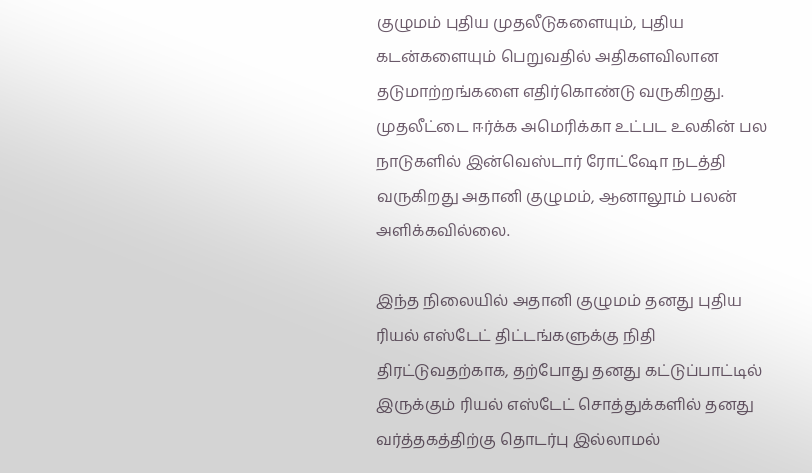குழுமம் புதிய முதலீடுகளையும், புதிய கடன்களையும் பெறுவதில் அதிகளவிலான தடுமாற்றங்களை எதிர்கொண்டு வருகிறது. முதலீட்டை ஈர்க்க அமெரிக்கா உட்பட உலகின் பல நாடுகளில் இன்வெஸ்டார் ரோட்ஷோ நடத்தி வருகிறது அதானி குழுமம், ஆனாலூம் பலன் அளிக்கவில்லை.

இந்த நிலையில் அதானி குழுமம் தனது புதிய ரியல் எஸ்டேட் திட்டங்களுக்கு நிதி திரட்டுவதற்காக, தற்போது தனது கட்டுப்பாட்டில் இருக்கும் ரியல் எஸ்டேட் சொத்துக்களில் தனது வர்த்தகத்திற்கு தொடர்பு இல்லாமல்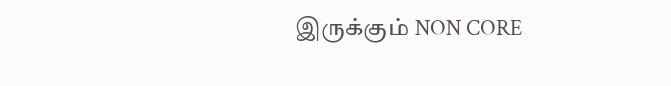இருக்கும் NON CORE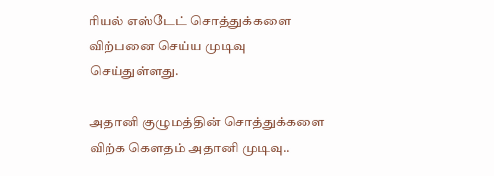ரியல் எஸ்டேட் சொத்துக்களை விற்பனை செய்ய முடிவு செய்துள்ளது.

அதானி குழுமத்தின் சொத்துக்களை விற்க கௌதம் அதானி முடிவு..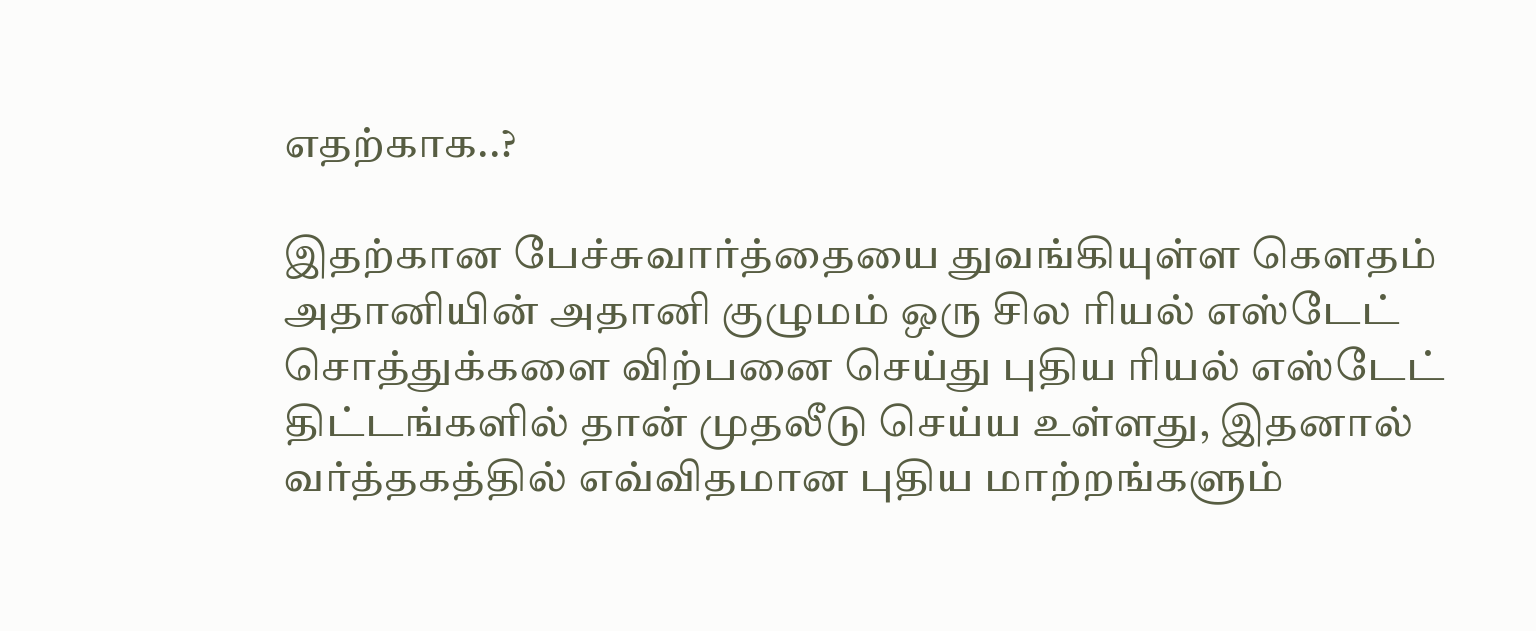எதற்காக..?

இதற்கான பேச்சுவார்த்தையை துவங்கியுள்ள கௌதம் அதானியின் அதானி குழுமம் ஒரு சில ரியல் எஸ்டேட் சொத்துக்களை விற்பனை செய்து புதிய ரியல் எஸ்டேட் திட்டங்களில் தான் முதலீடு செய்ய உள்ளது, இதனால் வர்த்தகத்தில் எவ்விதமான புதிய மாற்றங்களும்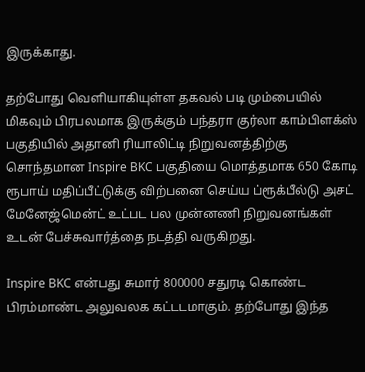இருக்காது.

தற்போது வெளியாகியுள்ள தகவல் படி மும்பையில் மிகவும் பிரபலமாக இருக்கும் பந்தரா குர்லா காம்பிளக்ஸ் பகுதியில் அதானி ரியாலிட்டி நிறுவனத்திற்கு சொந்தமான Inspire BKC பகுதியை மொத்தமாக 650 கோடி ரூபாய் மதிப்பீட்டுக்கு விற்பனை செய்ய ப்ரூக்பீல்டு அசட் மேனேஜ்மென்ட் உட்பட பல முன்னணி நிறுவனங்கள் உடன் பேச்சுவார்த்தை நடத்தி வருகிறது.

Inspire BKC என்பது சுமார் 800000 சதுரடி கொண்ட பிரம்மாண்ட அலுவலக கட்டடமாகும். தற்போது இந்த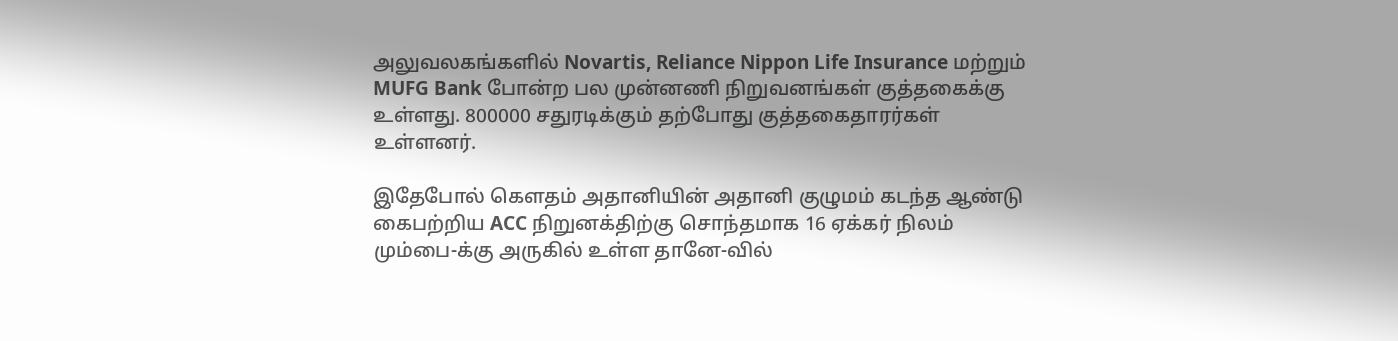அலுவலகங்களில் Novartis, Reliance Nippon Life Insurance மற்றும் MUFG Bank போன்ற பல முன்னணி நிறுவனங்கள் குத்தகைக்கு உள்ளது. 800000 சதுரடிக்கும் தற்போது குத்தகைதாரர்கள் உள்ளனர்.

இதேபோல் கௌதம் அதானியின் அதானி குழுமம் கடந்த ஆண்டு கைபற்றிய ACC நிறுனக்திற்கு சொந்தமாக 16 ஏக்கர் நிலம் மும்பை-க்கு அருகில் உள்ள தானே-வில்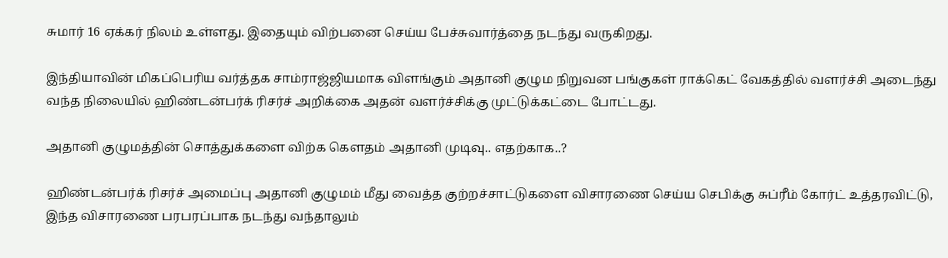சுமார் 16 ஏக்கர் நிலம் உள்ளது. இதையும் விற்பனை செய்ய பேச்சுவார்த்தை நடந்து வருகிறது.

இந்தியாவின் மிகப்பெரிய வர்த்தக சாம்ராஜ்ஜியமாக விளங்கும் அதானி குழும நிறுவன பங்குகள் ராக்கெட் வேகத்தில் வளர்ச்சி அடைந்து வந்த நிலையில் ஹிண்டன்பர்க் ரிசர்ச் அறிக்கை அதன் வளர்ச்சிக்கு முட்டுக்கட்டை போட்டது.

அதானி குழுமத்தின் சொத்துக்களை விற்க கௌதம் அதானி முடிவு.. எதற்காக..?

ஹிண்டன்பர்க் ரிசர்ச் அமைப்பு அதானி குழுமம் மீது வைத்த குற்றச்சாட்டுகளை விசாரணை செய்ய செபிக்கு சுப்ரீம் கோர்ட் உத்தரவிட்டு, இந்த விசாரணை பரபரப்பாக நடந்து வந்தாலும்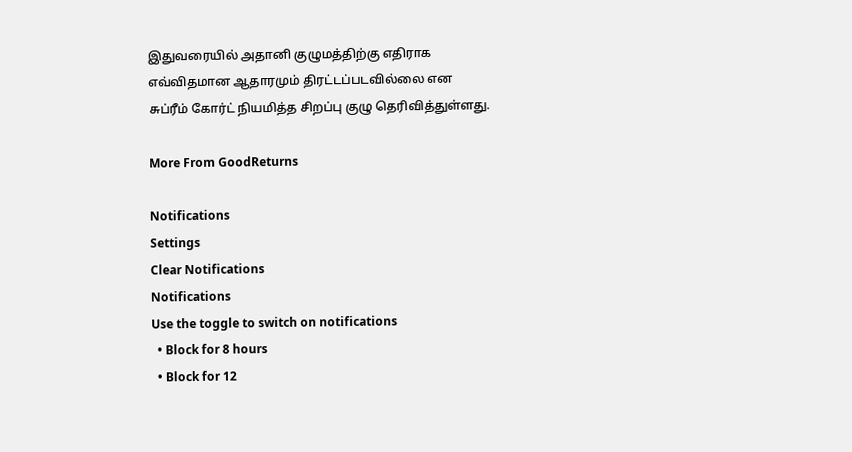இதுவரையில் அதானி குழுமத்திற்கு எதிராக எவ்விதமான ஆதாரமும் திரட்டப்படவில்லை என சுப்ரீம் கோர்ட் நியமித்த சிறப்பு குழு தெரிவித்துள்ளது.

More From GoodReturns

Notifications
Settings
Clear Notifications
Notifications
Use the toggle to switch on notifications
  • Block for 8 hours
  • Block for 12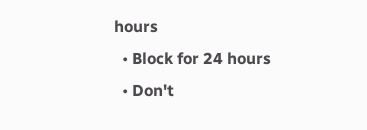hours
  • Block for 24 hours
  • Don't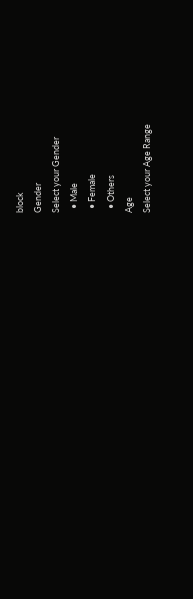block
Gender
Select your Gender
  • Male
  • Female
  • Others
Age
Select your Age Range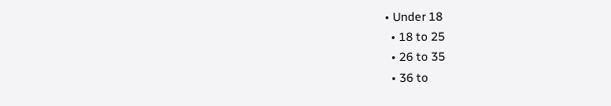• Under 18
  • 18 to 25
  • 26 to 35
  • 36 to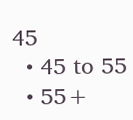45
  • 45 to 55
  • 55+